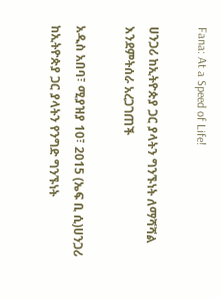Fana: At a Speed of Life!

ሀንጋሪ ከኢትዮጵያ ጋር ያላትን ግንኙነት ለማሻሻል እንደምትሰራ አረጋገጠች

አዲስ አበባ፣ ሚያዝያ 10፣ 2015 (ኤፍ ቢ ሲ)ሀንጋሪ ከኢትዮጵያ ጋር ያላትን የንግድ ግንኙነት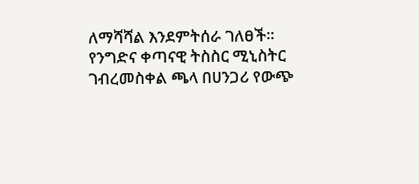ለማሻሻል እንደምትሰራ ገለፀች፡፡ የንግድና ቀጣናዊ ትስስር ሚኒስትር ገብረመስቀል ጫላ በሀንጋሪ የውጭ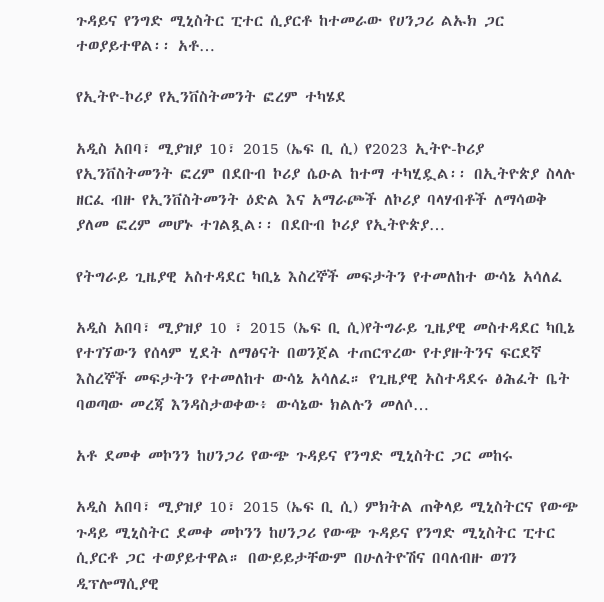ጉዳይና የንግድ ሚኒስትር ፒተር ሲያርቶ ከተመራው የሀንጋሪ ልኡክ ጋር ተወያይተዋል፡፡ አቶ…

የኢትዮ-ኮሪያ የኢንቨስትመንት ፎረም ተካሄደ

አዲስ አበባ፣ ሚያዝያ 10፣ 2015 (ኤፍ ቢ ሲ) የ2023 ኢትዮ-ኮሪያ የኢንቨስትመንት ፎረም በደቡብ ኮሪያ ሴዑል ከተማ ተካሂዷል፡፡ በኢትዮጵያ ስላሉ ዘርፈ ብዙ የኢንቨስትመንት ዕድል እና አማራጮች ለኮሪያ ባላሃብቶች ለማሳወቅ ያለመ ፎረም መሆኑ ተገልጿል፡፡ በደቡብ ኮሪያ የኢትዮጵያ…

የትግራይ ጊዜያዊ አስተዳደር ካቢኔ እስረኞች መፍታትን የተመለከተ ውሳኔ አሳለፈ

አዲስ አበባ፣ ሚያዝያ 10 ፣ 2015 (ኤፍ ቢ ሲ)የትግራይ ጊዜያዊ መስተዳደር ካቢኔ የተገኘውን የሰላም ሂደት ለማፅናት በወንጀል ተጠርጥረው የተያዙትንና ፍርደኛ እስረኞች መፍታትን የተመለከተ ውሳኔ አሳለፈ። የጊዜያዊ አስተዳደሩ ፅሕፈት ቤት ባወጣው መረጃ እንዳስታወቀው፥ ውሳኔው ክልሉን መለሶ…

አቶ ደመቀ መኮንን ከሀንጋሪ የውጭ ጉዳይና የንግድ ሚኒስትር ጋር መከሩ

አዲስ አበባ፣ ሚያዝያ 10፣ 2015 (ኤፍ ቢ ሲ) ምክትል ጠቅላይ ሚኒስትርና የውጭ ጉዳይ ሚኒስትር ደመቀ መኮንን ከሀንጋሪ የውጭ ጉዳይና የንግድ ሚኒስትር ፒተር ሲያርቶ ጋር ተወያይተዋል። በውይይታቸውም በሁለትዮሽና በባለብዙ ወገን ዲፕሎማሲያዊ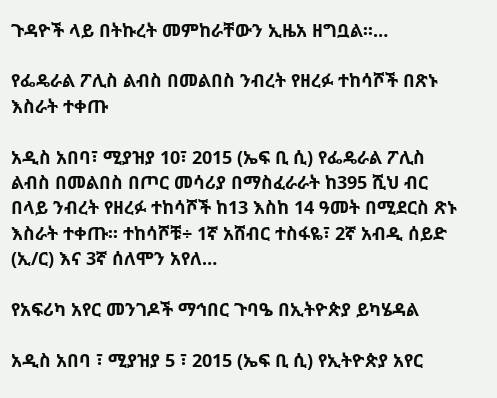ጉዳዮች ላይ በትኩረት መምከራቸውን ኢዜአ ዘግቧል፡፡…

የፌዴራል ፖሊስ ልብስ በመልበስ ንብረት የዘረፉ ተከሳሾች በጽኑ እስራት ተቀጡ

አዲስ አበባ፣ ሚያዝያ 10፣ 2015 (ኤፍ ቢ ሲ) የፌዴራል ፖሊስ ልብስ በመልበስ በጦር መሳሪያ በማስፈራራት ከ395 ሺህ ብር በላይ ንብረት የዘረፉ ተከሳሾች ከ13 እስከ 14 ዓመት በሚደርስ ጽኑ እስራት ተቀጡ፡፡ ተከሳሾቹ÷ 1ኛ አሸብር ተስፋዬ፣ 2ኛ አብዲ ሰይድ (ኢ/ር) እና 3ኛ ሰለሞን አየለ…

የአፍሪካ አየር መንገዶች ማኅበር ጉባዔ በኢትዮጵያ ይካሄዳል

አዲስ አበባ ፣ ሚያዝያ 5 ፣ 2015 (ኤፍ ቢ ሲ) የኢትዮጵያ አየር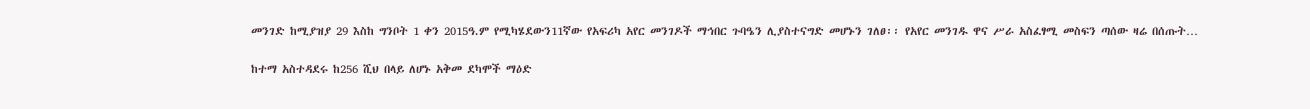መንገድ ከሚያዝያ 29 እስከ ግንቦት 1 ቀን 2015ዓ.ም የሚካሄደውን11ኛው የአፍሪካ አየር መንገዶች ማኅበር ጉባዔን ሊያስተናግድ መሆኑን ገለፀ፡፡ የአየር መንገዱ ዋና ሥራ አስፈፃሚ መስፍን ጣሰው ዛሬ በሰጡት…

ከተማ አስተዳደሩ ከ256 ሺህ በላይ ለሆኑ አቅመ ደካሞች ማዕድ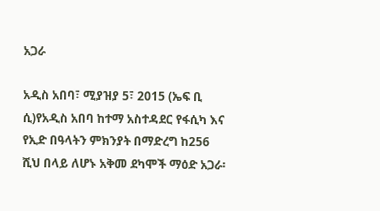አጋራ

አዲስ አበባ፣ ሚያዝያ 5፣ 2015 (ኤፍ ቢ ሲ)የአዲስ አበባ ከተማ አስተዳደር የፋሲካ እና የኢድ በዓላትን ምክንያት በማድረግ ከ256 ሺህ በላይ ለሆኑ አቅመ ደካሞች ማዕድ አጋራ፡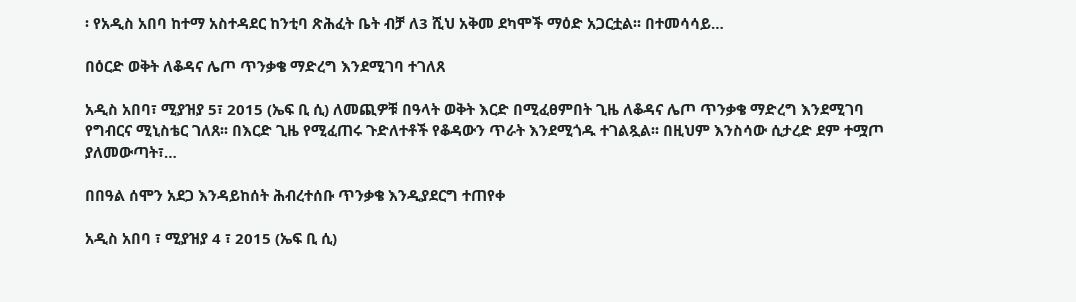፡ የአዲስ አበባ ከተማ አስተዳደር ከንቲባ ጽሕፈት ቤት ብቻ ለ3 ሺህ አቅመ ደካሞች ማዕድ አጋርቷል፡፡ በተመሳሳይ…

በዕርድ ወቅት ለቆዳና ሌጦ ጥንቃቄ ማድረግ እንደሚገባ ተገለጸ

አዲስ አበባ፣ ሚያዝያ 5፣ 2015 (ኤፍ ቢ ሲ) ለመጪዎቹ በዓላት ወቅት እርድ በሚፈፀምበት ጊዜ ለቆዳና ሌጦ ጥንቃቄ ማድረግ እንደሚገባ የግብርና ሚኒስቴር ገለጸ፡፡ በእርድ ጊዜ የሚፈጠሩ ጉድለተቶች የቆዳውን ጥራት እንደሚጎዱ ተገልጿል፡፡ በዚህም እንስሳው ሲታረድ ደም ተሟጦ ያለመውጣት፣…

በበዓል ሰሞን አደጋ እንዳይከሰት ሕብረተሰቡ ጥንቃቄ እንዲያደርግ ተጠየቀ

አዲስ አበባ ፣ ሚያዝያ 4 ፣ 2015 (ኤፍ ቢ ሲ)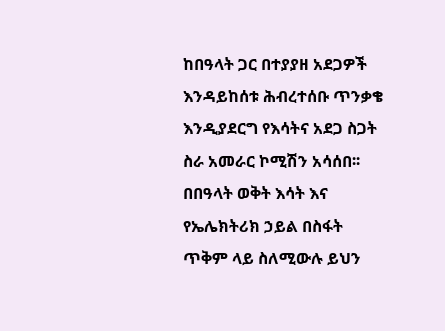ከበዓላት ጋር በተያያዘ አደጋዎች እንዳይከሰቱ ሕብረተሰቡ ጥንቃቄ እንዲያደርግ የእሳትና አደጋ ስጋት ስራ አመራር ኮሚሽን አሳሰበ፡፡ በበዓላት ወቅት እሳት እና የኤሌክትሪክ ኃይል በስፋት ጥቅም ላይ ስለሚውሉ ይህን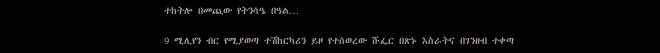ተከትሎ በመጪው የትንሳዔ በዓል…

9 ሚሊየን ብር የሚያወጣ ተሽከርካሪን ይዞ የተሰወረው ሹፌር በጽኑ እስራትና በገንዘብ ተቀጣ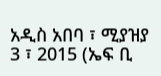አዲስ አበባ ፣ ሚያዝያ 3 ፣ 2015 (ኤፍ ቢ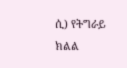ሲ) የትግራይ ክልል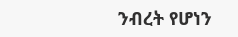ንብረት የሆነን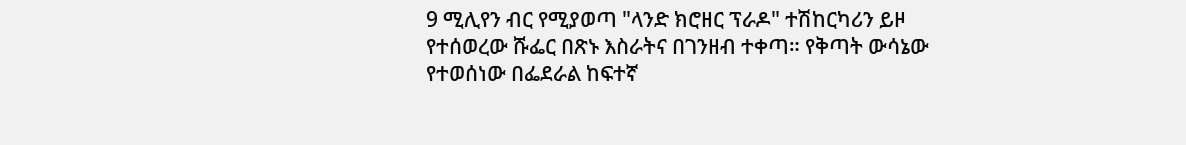9 ሚሊየን ብር የሚያወጣ "ላንድ ክሮዘር ፕራዶ" ተሽከርካሪን ይዞ የተሰወረው ሹፌር በጽኑ እስራትና በገንዘብ ተቀጣ። የቅጣት ውሳኔው የተወሰነው በፌደራል ከፍተኛ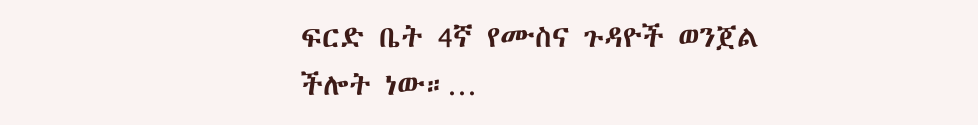ፍርድ ቤት 4ኛ የሙስና ጉዳዮች ወንጀል ችሎት ነው።…